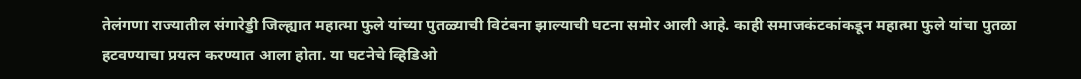तेलंगणा राज्यातील संगारेड्डी जिल्ह्यात महात्मा फुले यांच्या पुतळ्याची विटंबना झाल्याची घटना समोर आली आहे. काही समाजकंटकांकडून महात्मा फुले यांचा पुतळा हटवण्याचा प्रयत्न करण्यात आला होता. या घटनेचे व्हिडिओ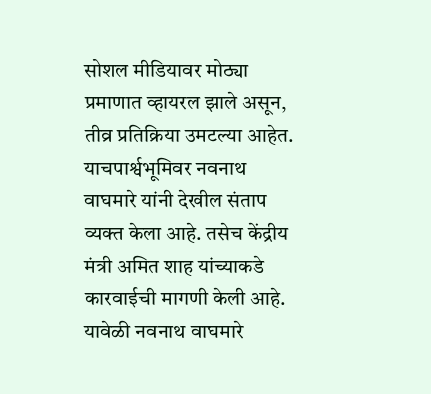सोशल मीडियावर मोठ्या प्रमाणात व्हायरल झाले असून, तीव्र प्रतिक्रिया उमटल्या आहेत. याचपार्श्वभूमिवर नवनाथ वाघमारे यांनी देखील संताप व्यक्त केला आहे. तसेच केंद्रीय मंत्री अमित शाह यांच्याकडे कारवाईची मागणी केली आहे.
यावेळी नवनाथ वाघमारे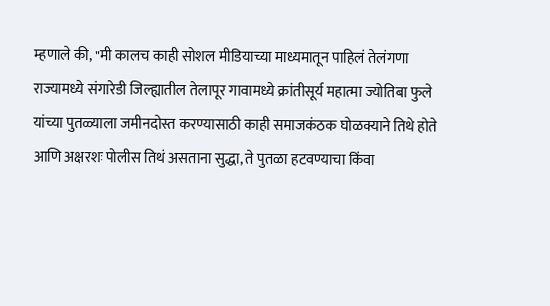म्हणाले की, "मी कालच काही सोशल मीडियाच्या माध्यमातून पाहिलं तेलंगणा राज्यामध्ये संगारेडी जिल्ह्यातील तेलापूर गावामध्ये क्रांतीसूर्य महात्मा ज्योतिबा फुले यांच्या पुतळ्याला जमीनदोस्त करण्यासाठी काही समाजकंठक घोळक्याने तिथे होते आणि अक्षरशः पोलीस तिथं असताना सुद्धा, ते पुतळा हटवण्याचा किंवा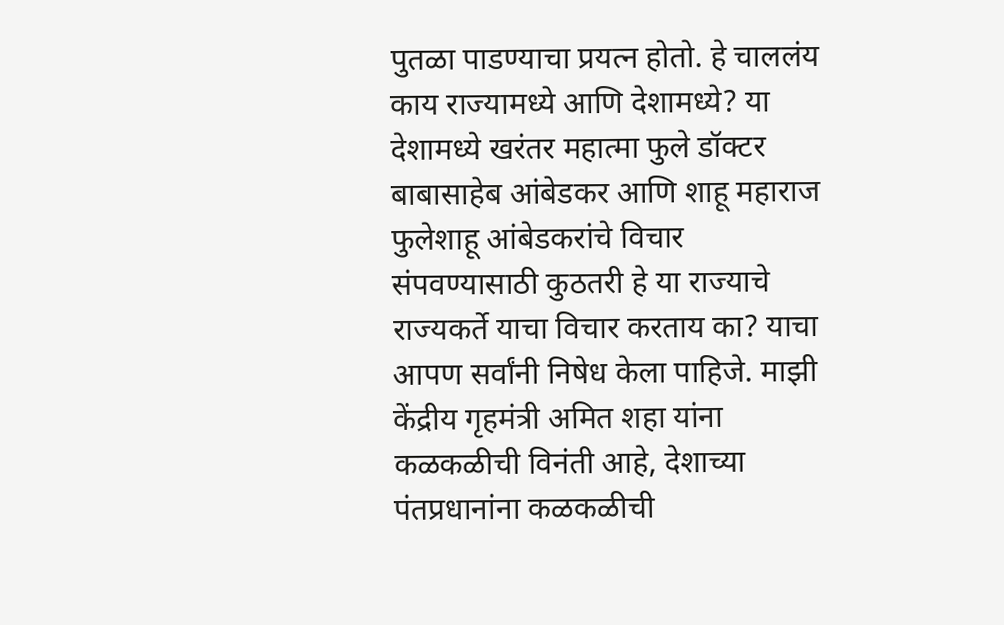पुतळा पाडण्याचा प्रयत्न होतो. हे चाललंय काय राज्यामध्ये आणि देशामध्ये? या देशामध्ये खरंतर महात्मा फुले डॉक्टर बाबासाहेब आंबेडकर आणि शाहू महाराज फुलेशाहू आंबेडकरांचे विचार संपवण्यासाठी कुठतरी हे या राज्याचे राज्यकर्ते याचा विचार करताय का? याचा आपण सर्वांनी निषेध केला पाहिजे. माझी केंद्रीय गृहमंत्री अमित शहा यांना कळकळीची विनंती आहे, देशाच्या पंतप्रधानांना कळकळीची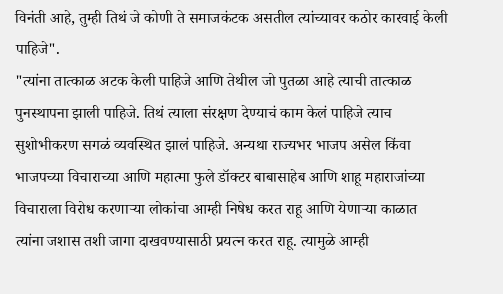विनंती आहे, तुम्ही तिथं जे कोणी ते समाजकंटक असतील त्यांच्यावर कठोर कारवाई केली पाहिजे".
"त्यांना तात्काळ अटक केली पाहिजे आणि तेथील जो पुतळा आहे त्याची तात्काळ पुनस्थापना झाली पाहिजे. तिथं त्याला संरक्षण देण्याचं काम केलं पाहिजे त्याच सुशोभीकरण सगळं व्यवस्थित झालं पाहिजे. अन्यथा राज्यभर भाजप असेल किंवा भाजपच्या विचाराच्या आणि महात्मा फुले डॉक्टर बाबासाहेब आणि शाहू महाराजांच्या विचाराला विरोध करणाऱ्या लोकांचा आम्ही निषेध करत राहू आणि येणाऱ्या काळात त्यांना जशास तशी जागा दाखवण्यासाठी प्रयत्न करत राहू. त्यामुळे आम्ही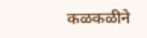कळकळीने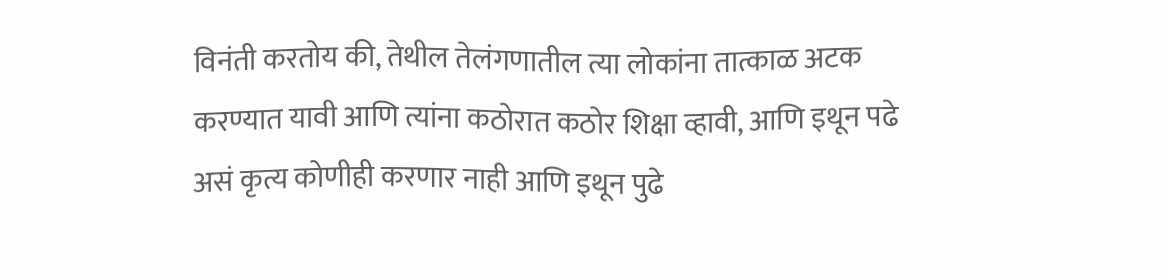विनंती करतोय की, तेथील तेलंगणातील त्या लोकांना तात्काळ अटक करण्यात यावी आणि त्यांना कठोरात कठोर शिक्षा व्हावी, आणि इथून पढे असं कृत्य कोणीही करणार नाही आणि इथून पुढे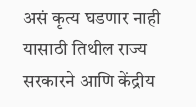असं कृत्य घडणार नाही यासाठी तिथील राज्य सरकारने आणि केंद्रीय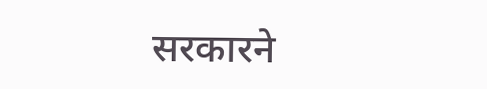सरकारने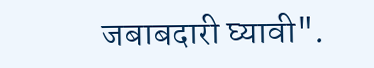जबाबदारी घ्यावी".